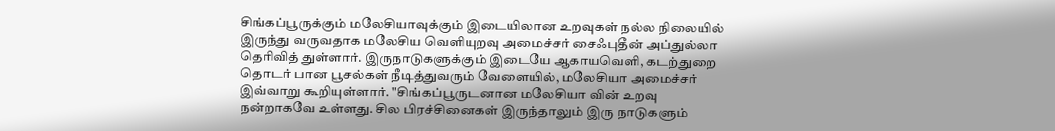சிங்கப்பூருக்கும் மலேசியாவுக்கும் இடையிலான உறவுகள் நல்ல நிலையில் இருந்து வருவதாக மலேசிய வெளியுறவு அமைச்சர் சைஃபுதீன் அப்துல்லா தெரிவித் துள்ளார். இருநாடுகளுக்கும் இடையே ஆகாயவெளி, கடற்துறை தொடர் பான பூசல்கள் நீடித்துவரும் வேளையில், மலேசியா அமைச்சர் இவ்வாறு கூறியுள்ளார். "சிங்கப்பூருடனான மலேசியா வின் உறவு நன்றாகவே உள்ளது. சில பிரச்சினைகள் இருந்தாலும் இரு நாடுகளும்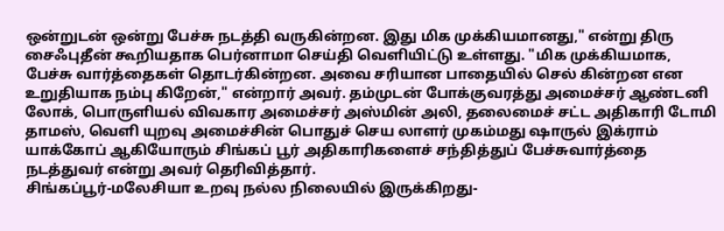ஒன்றுடன் ஒன்று பேச்சு நடத்தி வருகின்றன. இது மிக முக்கியமானது," என்று திரு சைஃபுதீன் கூறியதாக பெர்னாமா செய்தி வெளியிட்டு உள்ளது. "மிக முக்கியமாக, பேச்சு வார்த்தைகள் தொடர்கின்றன. அவை சரியான பாதையில் செல் கின்றன என உறுதியாக நம்பு கிறேன்," என்றார் அவர். தம்முடன் போக்குவரத்து அமைச்சர் ஆண்டனி லோக், பொருளியல் விவகார அமைச்சர் அஸ்மின் அலி, தலைமைச் சட்ட அதிகாரி டோமி தாமஸ், வெளி யுறவு அமைச்சின் பொதுச் செய லாளர் முகம்மது ஷாருல் இக்ராம் யாக்கோப் ஆகியோரும் சிங்கப் பூர் அதிகாரிகளைச் சந்தித்துப் பேச்சுவார்த்தை நடத்துவர் என்று அவர் தெரிவித்தார்.
சிங்கப்பூர்-மலேசியா உறவு நல்ல நிலையில் இருக்கிறது-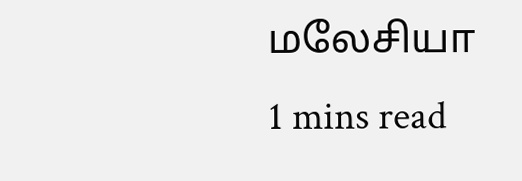மலேசியா
1 mins read